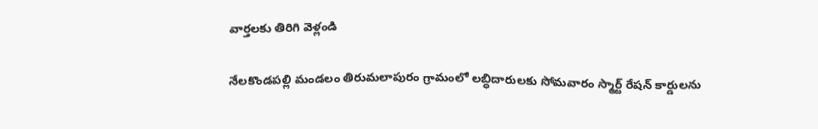వార్తలకు తిరిగి వెళ్లండి

నేలకొండపల్లి మండలం తిరుమలాపురం గ్రామంలో లబ్ధిదారులకు సోమవారం స్మార్ట్ రేషన్ కార్డులను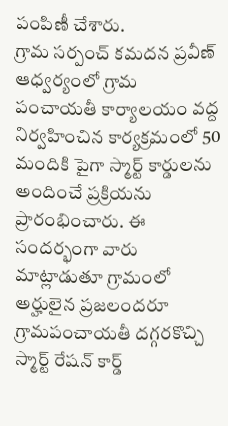పంపిణీ చేశారు.
గ్రామ సర్పంచ్ కమదన ప్రవీణ్ ఆధ్వర్యంలో గ్రామ పంచాయతీ కార్యాలయం వద్ద నిర్వహించిన కార్యక్రమంలో 50 మందికి పైగా స్మార్ట్ కార్డులను అందించే ప్రక్రియను ప్రారంభించారు. ఈ సందర్భంగా వారు మాట్లాడుతూ గ్రామంలో అర్హులైన ప్రజలందరూ గ్రామపంచాయతీ దగ్గరకొచ్చి స్మార్ట్ రేషన్ కార్డ్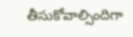తీసుకోవాల్సిందిగా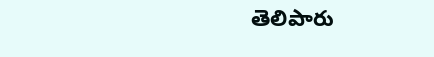తెలిపారు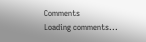Comments
Loading comments...